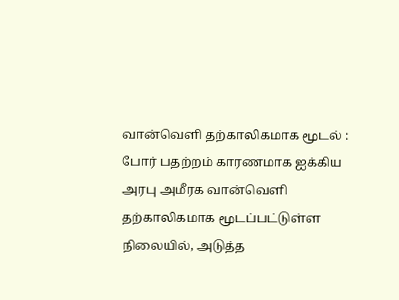வான்வெளி தற்காலிகமாக மூடல் : போர் பதற்றம் காரணமாக ஐக்கிய அரபு அமீரக வான்வெளி தற்காலிகமாக மூடப்பட்டுள்ள நிலையில், அடுத்த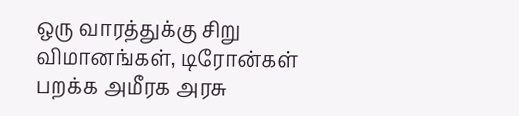ஒரு வாரத்துக்கு சிறு விமானங்கள், டிரோன்கள் பறக்க அமீரக அரசு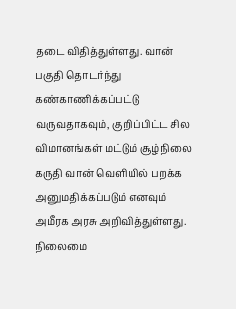தடை விதித்துள்ளது. வான் பகுதி தொடர்ந்து கண்காணிக்கப்பட்டு வருவதாகவும், குறிப்பிட்ட சில விமானங்கள் மட்டும் சூழ்நிலை கருதி வான் வெளியில் பறக்க அனுமதிக்கப்படும் எனவும் அமீரக அரசு அறிவித்துள்ளது. நிலைமை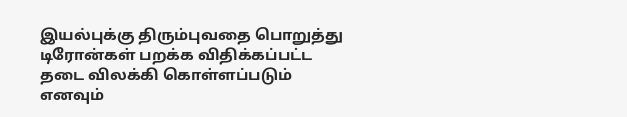இயல்புக்கு திரும்புவதை பொறுத்து டிரோன்கள் பறக்க விதிக்கப்பட்ட தடை விலக்கி கொள்ளப்படும் எனவும்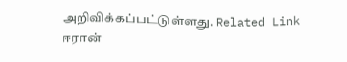அறிவிக்கப்பட்டுள்ளது. Related Link ஈரான்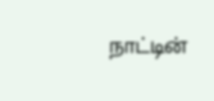நாட்டின்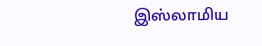இஸ்லாமிய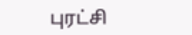புரட்சி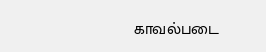காவல்படை